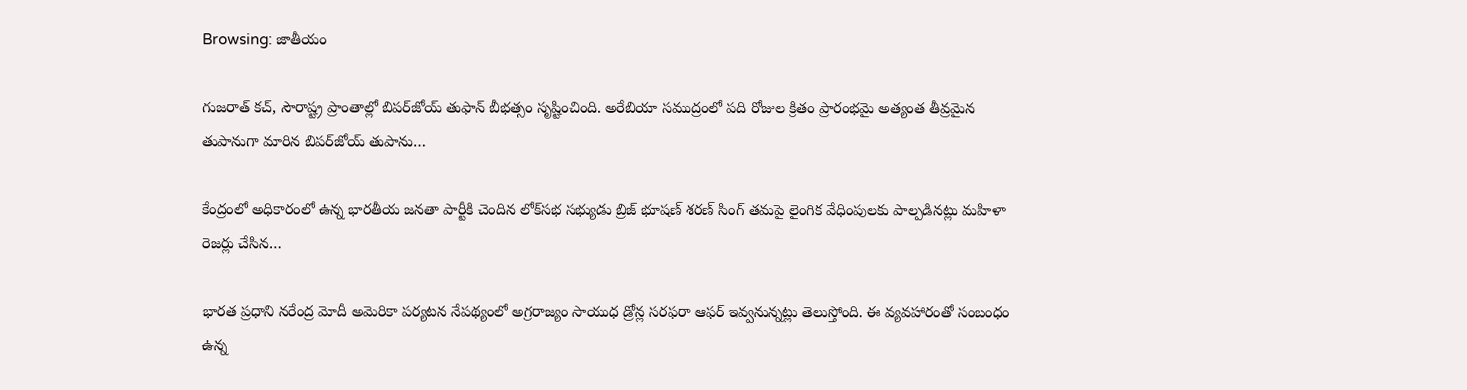Browsing: జాతీయం

గుజరాత్ కచ్, సౌరాష్ట్ర ప్రాంతాల్లో బిపర్‌జోయ్ తుఫాన్ బీభత్సం సృష్టించింది. అరేబియా సముద్రంలో పది రోజుల క్రితం ప్రారంభమై అత్యంత తీవ్రమైన తుపానుగా మారిన బిపర్‌జోయ్ తుపాను…

కేంద్రంలో అధికారంలో ఉన్న భారతీయ జనతా పార్టీకి చెందిన లోక్‌సభ సభ్యుడు బ్రిజ్ భూషణ్ శరణ్ సింగ్‌ తమపై లైంగిక వేధింపులకు పాల్పడినట్లు మహిళా రెజర్లు చేసిన…

భారత ప్రధాని నరేంద్ర మోదీ అమెరికా పర్యటన నేపథ్యంలో అగ్రరాజ్యం సాయుధ డ్రోన్ల సరఫరా ఆఫర్‌ ఇవ్వనున్నట్లు తెలుస్తోంది. ఈ వ్యవహారంతో సంబంధం ఉన్న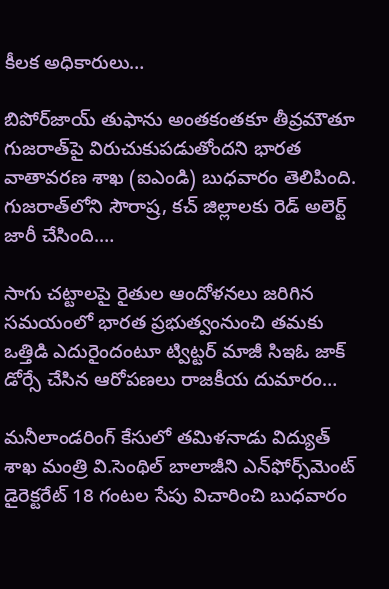కీలక అధికారులు…

బిపోర్‌జాయ్ తుఫాను అంతకంతకూ తీవ్రమౌతూ గుజరాత్‌పై విరుచుకుపడుతోందని భారత వాతావరణ శాఖ (ఐఎండి) బుధవారం తెలిపింది. గుజరాత్‌లోని సౌరాష్ర, కచ్‌ జిల్లాలకు రెడ్‌ అలెర్ట్‌ జారీ చేసింది.…

సాగు చట్టాలపై రైతుల ఆందోళనలు జరిగిన సమయంలో భారత ప్రభుత్వంనుంచి తమకు ఒత్తిడి ఎదురైందంటూ ట్విట్టర్ మాజీ సిఇఓ జాక్ డోర్సే చేసిన ఆరోపణలు రాజకీయ దుమారం…

మనీలాండరింగ్ కేసులో తమిళనాడు విద్యుత్ శాఖ మంత్రి వి.సెంథిల్ బాలాజీని ఎన్‌ఫోర్స్‌మెంట్ డైరెక్టరేట్ 18 గంటల సేపు విచారించి బుధవారం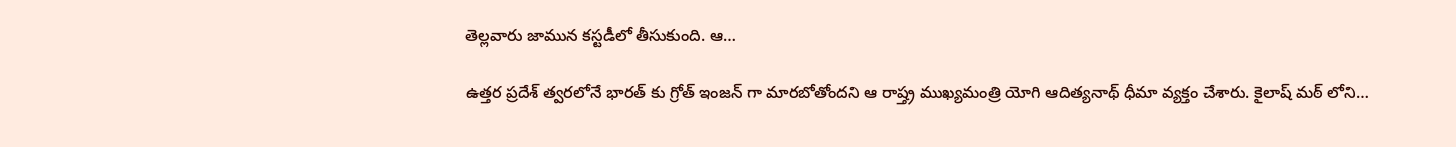తెల్లవారు జామున కస్టడీలో తీసుకుంది. ఆ…

ఉత్తర ప్రదేశ్ త్వరలోనే భారత్ కు గ్రోత్ ఇంజన్ గా మారబోతోందని ఆ రాష్త్ర ముఖ్యమంత్రి యోగి ఆదిత్యనాథ్ ధీమా వ్యక్తం చేశారు. కైలాష్ మఠ్ లోని…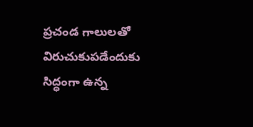ప్రచండ గాలులతో విరుచుకుపడేందుకు సిద్ధంగా ఉన్న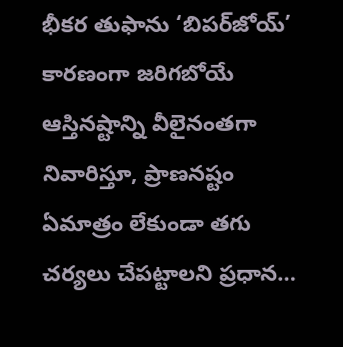భీకర తుఫాను ‘బిపర్‌జోయ్’ కారణంగా జరిగబోయే ఆస్తినష్టాన్ని వీలైనంతగా నివారిస్తూ, ప్రాణనష్టం ఏమాత్రం లేకుండా తగు చర్యలు చేపట్టాలని ప్రధాన…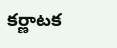కర్ణాటక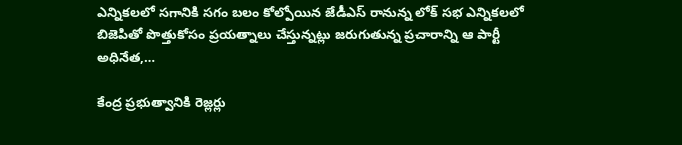ఎన్నికలలో సగానికి సగం బలం కోల్పోయిన జేడీఎస్ రానున్న లోక్ సభ ఎన్నికలలో బిజెపితో పొత్తుకోసం ప్రయత్నాలు చేస్తున్నట్లు జరుగుతున్న ప్రచారాన్ని ఆ పార్టీ అధినేత,…

కేంద్ర ప్రభుత్వానికి రెజ్లర్లు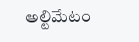అల్టిమేటం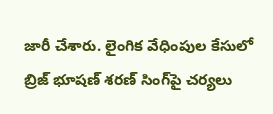జారీ చేశారు. లైంగిక వేధింపుల కేసులో బ్రిజ్ భూషణ్ శరణ్ సింగ్‌పై చర్యలు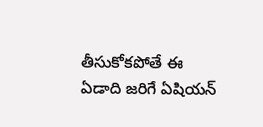తీసుకోకపోతే ఈ ఏడాది జరిగే ఏషియన్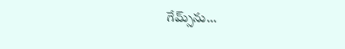గేమ్స్‌ను…